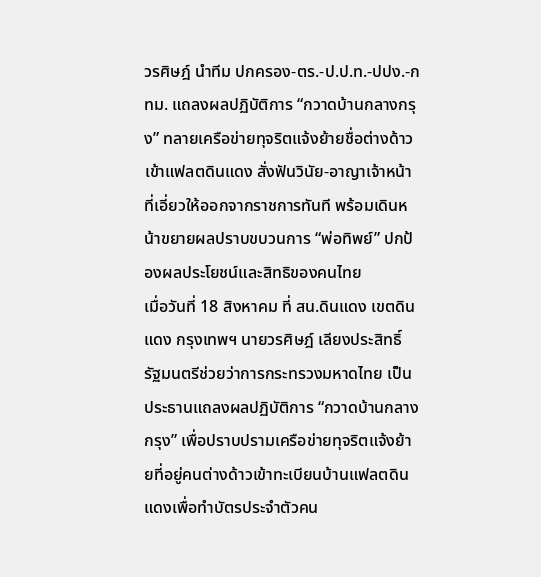วรศิษฎ์ นำทีม ปกครอง-ตร.-ป.ป.ท.-ปปง.-กทม. แถลงผลปฏิบัติการ “กวาดบ้านกลางกรุง” ทลายเครือข่ายทุจริตแจ้งย้ายชื่อต่างด้าวเข้าแฟลตดินแดง สั่งฟันวินัย-อาญาเจ้าหน้าที่เอี่ยวให้ออกจากราชการทันที พร้อมเดินหน้าขยายผลปราบขบวนการ “พ่อทิพย์” ปกป้องผลประโยชน์และสิทธิของคนไทย
เมื่อวันที่ 18 สิงหาคม ที่ สน.ดินแดง เขตดินแดง กรุงเทพฯ นายวรศิษฎ์ เลียงประสิทธิ์ รัฐมนตรีช่วยว่าการกระทรวงมหาดไทย เป็นประธานแถลงผลปฏิบัติการ “กวาดบ้านกลางกรุง” เพื่อปราบปรามเครือข่ายทุจริตแจ้งย้ายที่อยู่คนต่างด้าวเข้าทะเบียนบ้านแฟลตดินแดงเพื่อทำบัตรประจำตัวคน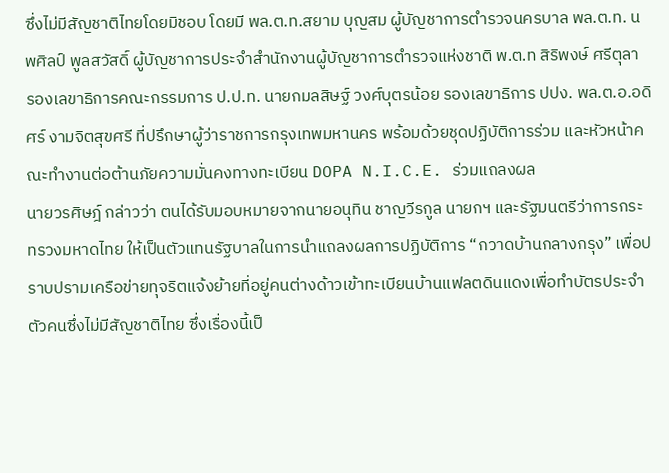ซึ่งไม่มีสัญชาติไทยโดยมิชอบ โดยมี พล.ต.ท.สยาม บุญสม ผู้บัญชาการตำรวจนครบาล พล.ต.ท. นพศิลป์ พูลสวัสดิ์ ผู้บัญชาการประจำสำนักงานผู้บัญชาการตำรวจแห่งชาติ พ.ต.ท สิริพงษ์ ศรีตุลา รองเลขาธิการคณะกรรมการ ป.ป.ท. นายกมลสิษฐ์ วงศ์บุตรน้อย รองเลขาธิการ ปปง. พล.ต.อ.อดิศร์ งามจิตสุขศรี ที่ปรึกษาผู้ว่าราชการกรุงเทพมหานคร พร้อมด้วยชุดปฏิบัติการร่วม และหัวหน้าคณะทำงานต่อต้านภัยความมั่นคงทางทะเบียน DOPA N.I.C.E. ร่วมแถลงผล
นายวรศิษฎ์ กล่าวว่า ตนได้รับมอบหมายจากนายอนุทิน ชาญวีรกูล นายกฯ และรัฐมนตรีว่าการกระทรวงมหาดไทย ให้เป็นตัวแทนรัฐบาลในการนำแถลงผลการปฏิบัติการ “กวาดบ้านกลางกรุง” เพื่อปราบปรามเครือข่ายทุจริตแจ้งย้ายที่อยู่คนต่างด้าวเข้าทะเบียนบ้านแฟลตดินแดงเพื่อทำบัตรประจำตัวคนซึ่งไม่มีสัญชาติไทย ซึ่งเรื่องนี้เป็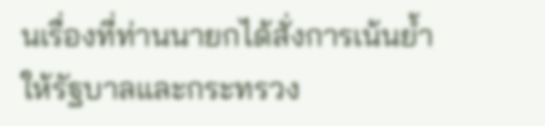นเรื่องที่ท่านนายกได้สั่งการเน้นย้ำให้รัฐบาลและกระทรวง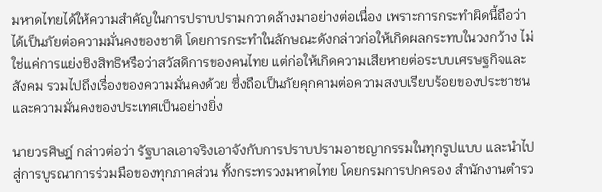มหาดไทยได้ให้ความสำคัญในการปราบปรามกวาดล้างมาอย่างต่อเนื่อง เพราะการกระทำผิดนี้ถือว่าได้เป็นภัยต่อความมั่นคงของชาติ โดยการกระทำในลักษณะดังกล่าวก่อให้เกิดผลกระทบในวงกว้าง ไม่ใช่แค่การแย่งชิงสิทธิหรือว่าสวัสดิการของคนไทย แต่ก่อให้เกิดความเสียหายต่อระบบเศรษฐกิจและสังคม รวมไปถึงเรื่องของความมั่นคงด้วย ซึ่งถือเป็นภัยคุกคามต่อความสงบเรียบร้อยของประชาชนและความมั่นคงของประเทศเป็นอย่างยิ่ง

นายวรศิษฎ์ กล่าวต่อว่า รัฐบาลเอาจริงเอาจังกับการปราบปรามอาชญากรรมในทุกรูปแบบ และนำไปสู่การบูรณาการร่วมมือของทุกภาคส่วน ทั้งกระทรวงมหาดไทย โดยกรมการปกครอง สำนักงานตำรว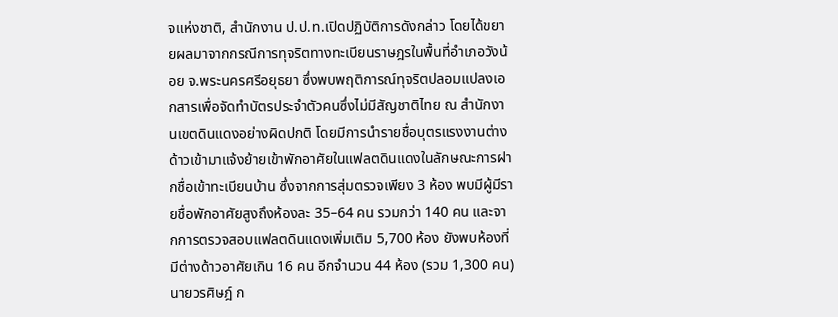จแห่งชาติ, สำนักงาน ป.ป.ท.เปิดปฏิบัติการดังกล่าว โดยได้ขยายผลมาจากกรณีการทุจริตทางทะเบียนราษฎรในพื้นที่อำเภอวังน้อย จ.พระนครศรีอยุธยา ซึ่งพบพฤติการณ์ทุจริตปลอมแปลงเอกสารเพื่อจัดทำบัตรประจำตัวคนซึ่งไม่มีสัญชาติไทย ณ สำนักงานเขตดินแดงอย่างผิดปกติ โดยมีการนำรายชื่อบุตรแรงงานต่างด้าวเข้ามาแจ้งย้ายเข้าพักอาศัยในแฟลตดินแดงในลักษณะการฝากชื่อเข้าทะเบียนบ้าน ซึ่งจากการสุ่มตรวจเพียง 3 ห้อง พบมีผู้มีรายชื่อพักอาศัยสูงถึงห้องละ 35–64 คน รวมกว่า 140 คน และจากการตรวจสอบแฟลตดินแดงเพิ่มเติม 5,700 ห้อง ยังพบห้องที่มีต่างด้าวอาศัยเกิน 16 คน อีกจำนวน 44 ห้อง (รวม 1,300 คน)
นายวรศิษฎ์ ก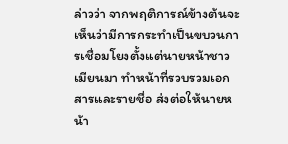ล่าวว่า จากพฤติการณ์ข้างต้นจะเห็นว่ามีการกระทำเป็นขบวนการเชื่อมโยงตั้งแต่นายหน้าชาวเมียนมา ทำหน้าที่รวบรวมเอกสารและรายชื่อ ส่งต่อให้นายหน้า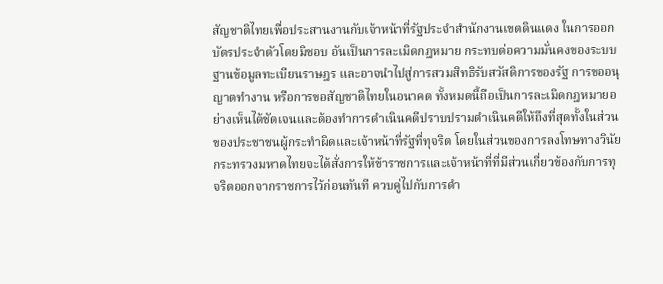สัญชาติไทยเพื่อประสานงานกับเจ้าหน้าที่รัฐประจำสำนักงานเขตดินแดง ในการออกบัตรประจำตัวโดยมิชอบ อันเป็นการละเมิดกฎหมาย กระทบต่อความมั่นคงของระบบฐานข้อมูลทะเบียนราษฎร และอาจนำไปสู่การสวมสิทธิรับสวัสดิการของรัฐ การขออนุญาตทำงาน หรือการขอสัญชาติไทยในอนาคต ทั้งหมดนี้ถือเป็นการละเมิดกฎหมายอย่างเห็นได้ชัดเจนและต้องทำการดำเนินคดีปราบปรามดำเนินคดีให้ถึงที่สุดทั้งในส่วนของประชาชนผู้กระทำผิดและเจ้าหน้าที่รัฐที่ทุจริต โดยในส่วนของการลงโทษทางวินัย กระทรวงมหาดไทยจะได้สั่งการให้ข้าราชการและเจ้าหน้าที่ที่มีส่วนเกี่ยวข้องกับการทุจริตออกจากราชการไว้ก่อนทันที ควบคู่ไปกับการดำ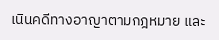เนินคดีทางอาญาตามกฎหมาย และ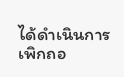ได้ดำเนินการเพิกถอ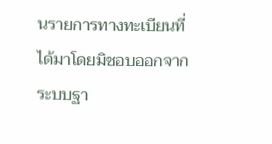นรายการทางทะเบียนที่ได้มาโดยมิชอบออกจากระบบฐา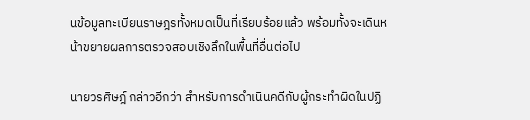นข้อมูลทะเบียนราษฎรทั้งหมดเป็นที่เรียบร้อยแล้ว พร้อมทั้งจะเดินหน้าขยายผลการตรวจสอบเชิงลึกในพื้นที่อื่นต่อไป

นายวรศิษฎ์ กล่าวอีกว่า สำหรับการดำเนินคดีกับผู้กระทำผิดในปฏิ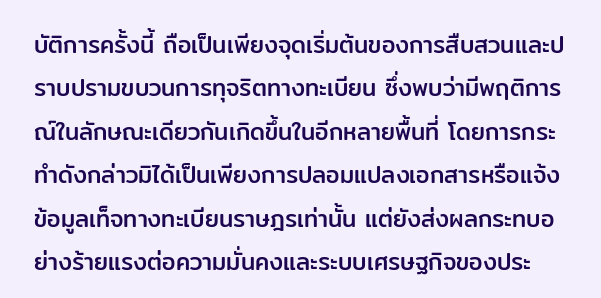บัติการครั้งนี้ ถือเป็นเพียงจุดเริ่มต้นของการสืบสวนและปราบปรามขบวนการทุจริตทางทะเบียน ซึ่งพบว่ามีพฤติการณ์ในลักษณะเดียวกันเกิดขึ้นในอีกหลายพื้นที่ โดยการกระทำดังกล่าวมิได้เป็นเพียงการปลอมแปลงเอกสารหรือแจ้งข้อมูลเท็จทางทะเบียนราษฎรเท่านั้น แต่ยังส่งผลกระทบอย่างร้ายแรงต่อความมั่นคงและระบบเศรษฐกิจของประ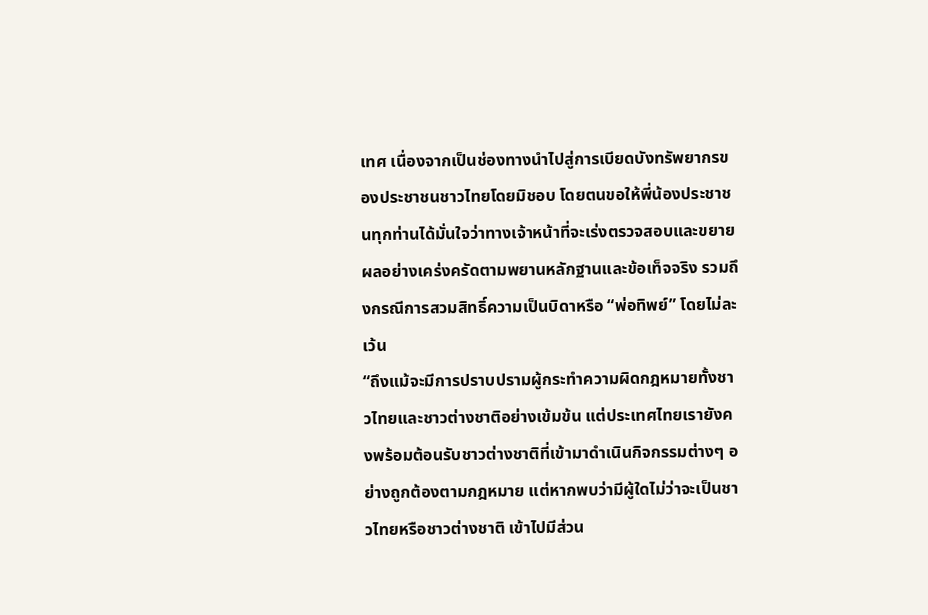เทศ เนื่องจากเป็นช่องทางนำไปสู่การเบียดบังทรัพยากรของประชาชนชาวไทยโดยมิชอบ โดยตนขอให้พี่น้องประชาชนทุกท่านได้มั่นใจว่าทางเจ้าหน้าที่จะเร่งตรวจสอบและขยายผลอย่างเคร่งครัดตามพยานหลักฐานและข้อเท็จจริง รวมถึงกรณีการสวมสิทธิ์ความเป็นบิดาหรือ “พ่อทิพย์” โดยไม่ละเว้น
“ถึงแม้จะมีการปราบปรามผู้กระทำความผิดกฎหมายทั้งชาวไทยและชาวต่างชาติอย่างเข้มข้น แต่ประเทศไทยเรายังคงพร้อมต้อนรับชาวต่างชาติที่เข้ามาดำเนินกิจกรรมต่างๆ อย่างถูกต้องตามกฎหมาย แต่หากพบว่ามีผู้ใดไม่ว่าจะเป็นชาวไทยหรือชาวต่างชาติ เข้าไปมีส่วน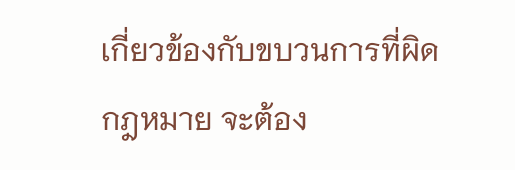เกี่ยวข้องกับขบวนการที่ผิดกฎหมาย จะต้อง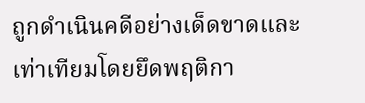ถูกดำเนินคดีอย่างเด็ดขาดและเท่าเทียมโดยยึดพฤติกา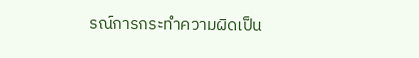รณ์การกระทำความผิดเป็น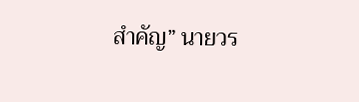สำคัญ” นายวร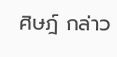ศิษฎ์ กล่าว